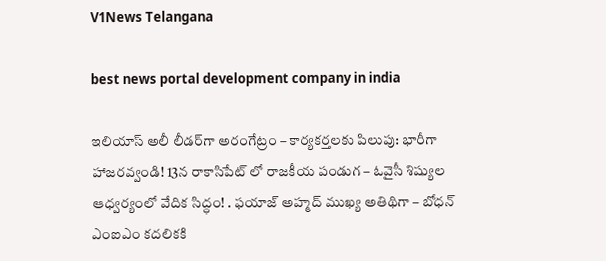V1News Telangana

best news portal development company in india

ఇలియాస్ అలీ లీడర్‌గా అరంగేట్రం – కార్యకర్తలకు పిలుపు: భారీగా హాజరవ్వండి! 13న రాకాసిపేట్ లో రాజకీయ పండుగ – ఓవైసీ శిష్యుల ఆధ్వర్యంలో వేదిక సిద్ధం! . ఫయాజ్ అహ్మద్ ముఖ్య అతిథిగా – బోధన్ ఎంఐఎం కదలికకి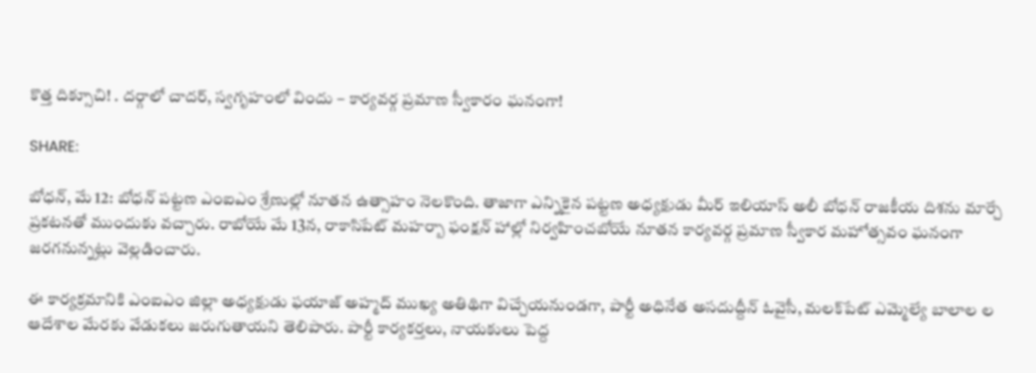కొత్త దిక్సూచి! . దర్గాలో చాదర్, స్వగృహంలో విందు – కార్యవర్గ ప్రమాణ స్వీకారం ఘనంగా!

SHARE:

బోధన్, మే 12: బోధన్ పట్టణ ఎంఐఎం శ్రేణుల్లో నూతన ఉత్సాహం నెలకొంది. తాజాగా ఎన్నికైన పట్టణ అధ్యక్షుడు మీర్ ఇలియాస్ అలీ బోధన్ రాజకీయ దిశను మార్చే ప్రకటనతో ముందుకు వచ్చారు. రాబోయే మే 13న, రాకాసిపేట్ మహర్బా ఫంక్షన్ హాల్లో నిర్వహించబోయే నూతన కార్యవర్గ ప్రమాణ స్వీకార మహోత్సవం ఘనంగా జరగనున్నట్లు వెల్లడించారు.

ఈ కార్యక్రమానికి ఎంఐఎం జిల్లా అధ్యక్షుడు ఫయాజ్ అహ్మద్ ముఖ్య అతిథిగా విచ్చేయనుండగా, పార్టీ అధినేత అసదుద్దీన్ ఓవైసీ, మలక్‌పేట్ ఎమ్మెల్యే బాలాల ల ఆదేశాల మేరకు వేడుకలు జరుగుతాయని తెలిపారు. పార్టీ కార్యకర్తలు, నాయకులు పెద్ద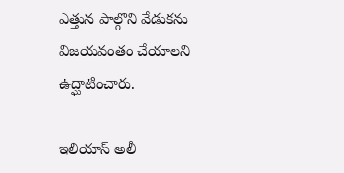ఎత్తున పాల్గొని వేడుకను విజయవంతం చేయాలని ఉద్ఘాటించారు.

ఇలియాస్ అలీ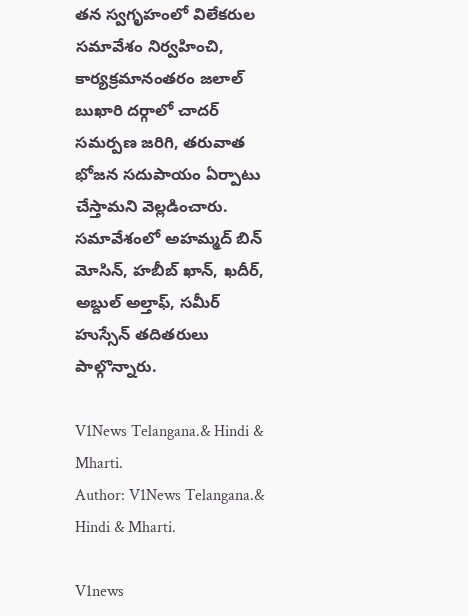తన స్వగృహంలో విలేకరుల సమావేశం నిర్వహించి, కార్యక్రమానంతరం జలాల్ బుఖారి దర్గాలో చాదర్ సమర్పణ జరిగి, తరువాత భోజన సదుపాయం ఏర్పాటు చేస్తామని వెల్లడించారు. సమావేశంలో అహమ్మద్ బిన్ మోసిన్, హబీబ్ ఖాన్, ఖదీర్, అబ్దుల్ అల్తాఫ్, సమీర్ హుస్సేన్ తదితరులు పాల్గొన్నారు.

V1News Telangana.& Hindi & Mharti.
Author: V1News Telangana.& Hindi & Mharti.

V1news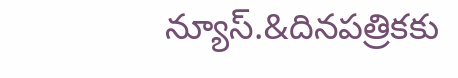న్యూస్.&దినపత్రికకు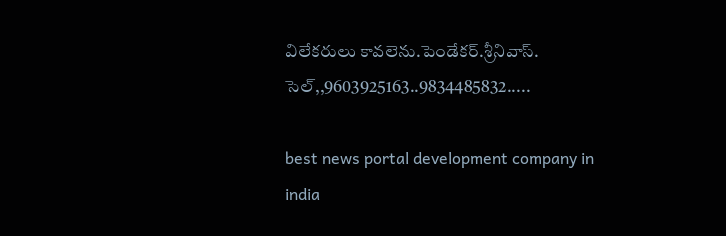విలేకరులు కావలెను.పెండేకర్.శ్రీనివాస్. సెల్,,9603925163..9834485832.....

best news portal development company in india